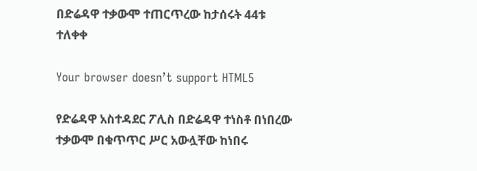በድሬዳዋ ተቃውሞ ተጠርጥረው ከታሰሩት 44ቱ ተለቀቀ

Your browser doesn’t support HTML5

የድሬዳዋ አስተዳደር ፖሊስ በድሬዳዋ ተነስቶ በነበረው ተቃውሞ በቁጥጥር ሥር አውሏቸው ከነበሩ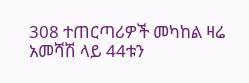308 ተጠርጣሪዎች መካከል ዛሬ አመሻሽ ላይ 44ቱን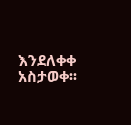እንደለቀቀ አስታወቀ፡፡